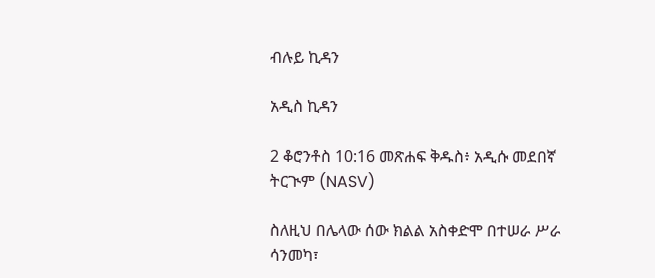ብሉይ ኪዳን

አዲስ ኪዳን

2 ቆሮንቶስ 10:16 መጽሐፍ ቅዱስ፥ አዲሱ መደበኛ ትርጒም (NASV)

ስለዚህ በሌላው ሰው ክልል አስቀድሞ በተሠራ ሥራ ሳንመካ፣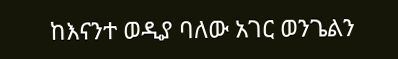ከእናንተ ወዲያ ባለው አገር ወንጌልን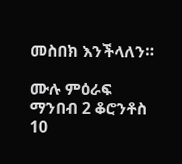መስበክ እንችላለን።

ሙሉ ምዕራፍ ማንበብ 2 ቆሮንቶስ 10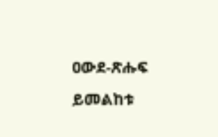ዐውደ-ጽሑፍ ይመልከቱ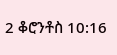2 ቆሮንቶስ 10:16